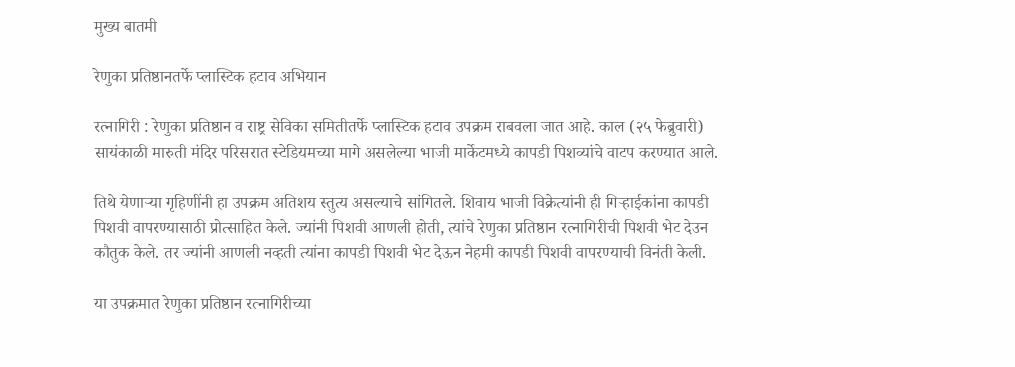मुख्य बातमी

रेणुका प्रतिष्ठानतर्फे प्लास्टिक हटाव अभियान

रत्नागिरी : रेणुका प्रतिष्ठान व राष्ट्र सेविका समितीतर्फे प्लास्टिक हटाव उपक्रम राबवला जात आहे. काल (२५ फेब्रुवारी) सायंकाळी मारुती मंदिर परिसरात स्टेडियमच्या मागे असलेल्या भाजी मार्केटमध्ये कापडी पिशव्यांचे वाटप करण्यात आले.

तिथे येणाऱ्या गृहिणींनी हा उपक्रम अतिशय स्तुत्य असल्याचे सांगितले. शिवाय भाजी विक्रेत्यांनी ही गिऱ्हाईकांना कापडी पिशवी वापरण्यासाठी प्रोत्साहित केले. ज्यांनी पिशवी आणली होती, त्यांचे रेणुका प्रतिष्ठान रत्नागिरीची पिशवी भेट देउन कौतुक केले. तर ज्यांनी आणली नव्हती त्यांना कापडी पिशवी भेट देऊन नेहमी कापडी पिशवी वापरण्याची विनंती केली.

या उपक्रमात रेणुका प्रतिष्ठान रत्नागिरीच्या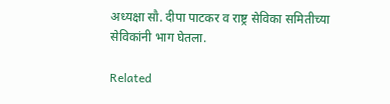अध्यक्षा सौ. दीपा पाटकर व राष्ट्र सेविका समितीच्या सेविकांनी भाग घेतला.

Related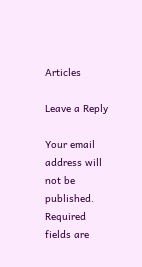Articles

Leave a Reply

Your email address will not be published. Required fields are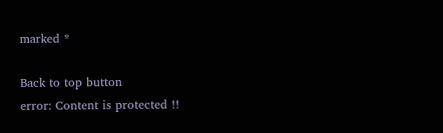marked *

Back to top button
error: Content is protected !!